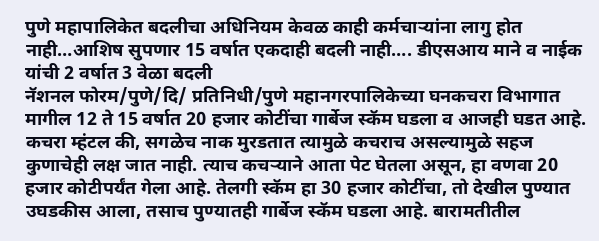पुणे महापालिकेत बदलीचा अधिनियम केवळ काही कर्मचाऱ्यांना लागु होत नाही…आशिष सुपणार 15 वर्षात एकदाही बदली नाही…. डीएसआय माने व नाईक यांची 2 वर्षात 3 वेळा बदली
नॅशनल फोरम/पुणे/दि/ प्रतिनिधी/पुणे महानगरपालिकेच्या घनकचरा विभागात मागील 12 ते 15 वर्षात 20 हजार कोटींचा गार्बेज स्कॅम घडला व आजही घडत आहे. कचरा म्हंटल की, सगळेच नाक मुरडतात त्यामुळे कचराच असल्यामुळे सहज कुणाचेही लक्ष जात नाही. त्याच कचऱ्याने आता पेट घेतला असून, हा वणवा 20 हजार कोटीपर्यंत गेला आहे. तेलगी स्कॅम हा 30 हजार कोटींचा, तो देखील पुण्यात उघडकीस आला, तसाच पुण्यातही गार्बेज स्कॅम घडला आहे. बारामतीतील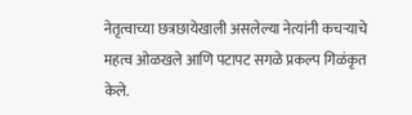नेतृत्वाच्या छत्रछायेखाली असलेल्या नेत्यांनी कचऱ्याचे महत्व ओळखले आणि पटापट सगळे प्रकल्प गिळंकृत केले.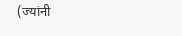(ज्यांनी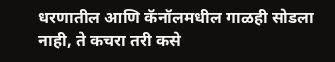धरणातील आणि कॅनॉलमधील गाळही सोडला नाही, ते कचरा तरी कसे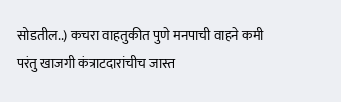सोडतील..) कचरा वाहतुकीत पुणे मनपाची वाहने कमी परंतु खाजगी कंत्राटदारांचीच जास्त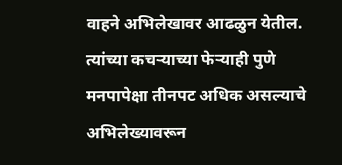वाहने अभिलेखावर आढळुन येतील. त्यांच्या कचऱ्याच्या फेऱ्याही पुणे मनपापेक्षा तीनपट अधिक असल्याचे अभिलेख्यावरून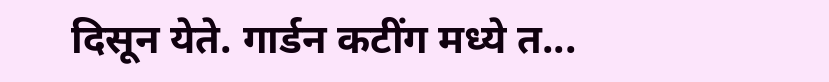दिसून येते. गार्डन कटींग मध्ये त...